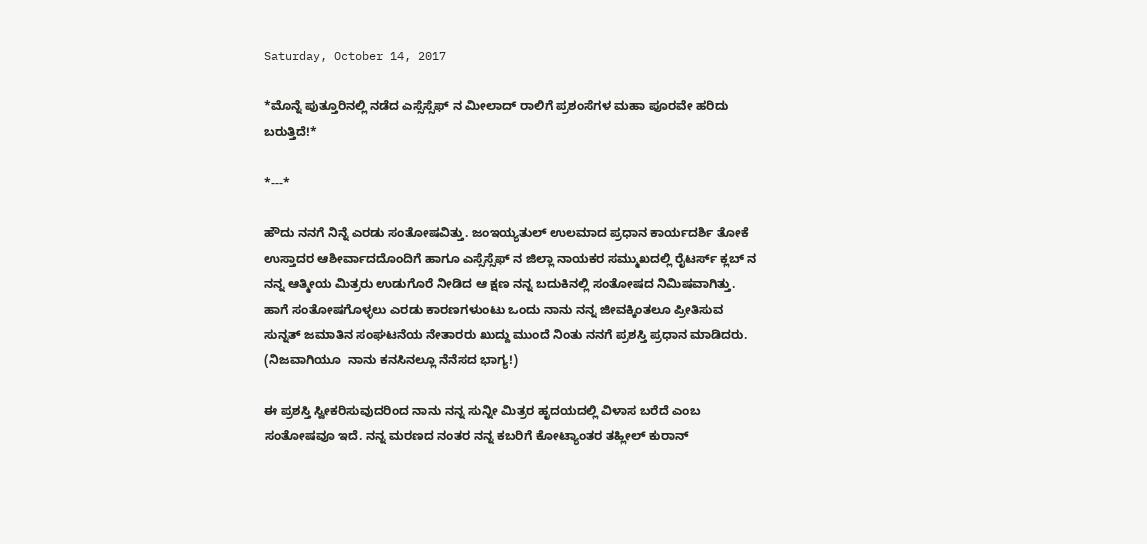Saturday, October 14, 2017

*ಮೊನ್ನೆ ಪುತ್ತೂರಿನಲ್ಲಿ ನಡೆದ ಎಸ್ಸೆಸ್ಸೆಫ್ ನ ಮೀಲಾದ್ ರಾಲಿಗೆ ಪ್ರಶಂಸೆಗಳ ಮಹಾ ಪೂರವೇ ಹರಿದು ಬರುತ್ತಿದೆ!*

*---*

ಹೌದು ನನಗೆ ನಿನ್ನೆ ಎರಡು ಸಂತೋಷವಿತ್ತು. ಜಂಇಯ್ಯತುಲ್ ಉಲಮಾದ ಪ್ರಧಾನ ಕಾರ್ಯದರ್ಶಿ ತೋಕೆ ಉಸ್ತಾದರ ಆಶೀರ್ವಾದದೊಂದಿಗೆ ಹಾಗೂ ಎಸ್ಸೆಸ್ಸೆಫ್ ನ ಜಿಲ್ಲಾ ನಾಯಕರ ಸಮ್ಮುಖದಲ್ಲಿ ರೈಟರ್ಸ್ ಕ್ಲಬ್ ನ ನನ್ನ ಆತ್ಮೀಯ ಮಿತ್ರರು ಉಡುಗೊರೆ ನೀಡಿದ ಆ ಕ್ಷಣ ನನ್ನ ಬದುಕಿನಲ್ಲಿ ಸಂತೋಷದ ನಿಮಿಷವಾಗಿತ್ತು.
ಹಾಗೆ ಸಂತೋಷಗೊಳ್ಳಲು ಎರಡು ಕಾರಣಗಳುಂಟು ಒಂದು ನಾನು ನನ್ನ ಜೀವಕ್ಕಿಂತಲೂ ಪ್ರೀತಿಸುವ ಸುನ್ನತ್ ಜಮಾತಿನ ಸಂಘಟನೆಯ ನೇತಾರರು ಖುದ್ದು ಮುಂದೆ ನಿಂತು ನನಗೆ ಪ್ರಶಸ್ತಿ ಪ್ರಧಾನ ಮಾಡಿದರು.
(ನಿಜವಾಗಿಯೂ  ನಾನು ಕನಸಿನಲ್ಲೂ ನೆನೆಸದ ಭಾಗ್ಯ!)

ಈ ಪ್ರಶಸ್ತಿ ಸ್ವೀಕರಿಸುವುದರಿಂದ ನಾನು ನನ್ನ ಸುನ್ನೀ ಮಿತ್ರರ ಹೃದಯದಲ್ಲಿ ವಿಳಾಸ ಬರೆದೆ ಎಂಬ ಸಂತೋಷವೂ ಇದೆ. ನನ್ನ ಮರಣದ ನಂತರ ನನ್ನ ಕಬರಿಗೆ ಕೋಟ್ಯಾಂತರ ತಹ್ಲೀಲ್ ಕುರಾನ್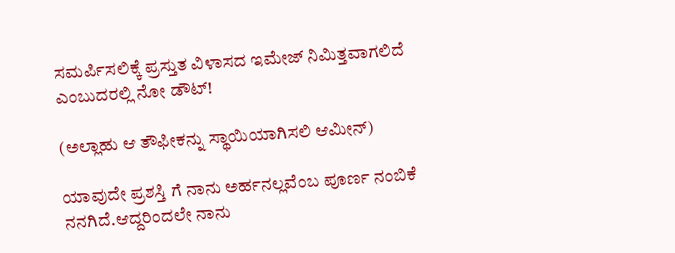ಸಮರ್ಪಿಸಲಿಕ್ಕೆ ಪ್ರಸ್ತುತ ವಿಳಾಸದ ಇಮೇಜ್ ನಿಮಿತ್ತವಾಗಲಿದೆ ಎಂಬುದರಲ್ಲಿ ನೋ ಡೌಟ್!

(ಅಲ್ಲಾಹು ಆ ತೌಫೀಕನ್ನು ಸ್ಥಾಯಿಯಾಗಿಸಲಿ ಆಮೀನ್)

ಯಾವುದೇ ಪ್ರಶಸ್ತಿ ಗೆ ನಾನು ಅರ್ಹನಲ್ಲವೆಂಬ ಪೂರ್ಣ ನಂಬಿಕೆ ನನಗಿದೆ.ಆದ್ದರಿಂದಲೇ ನಾನು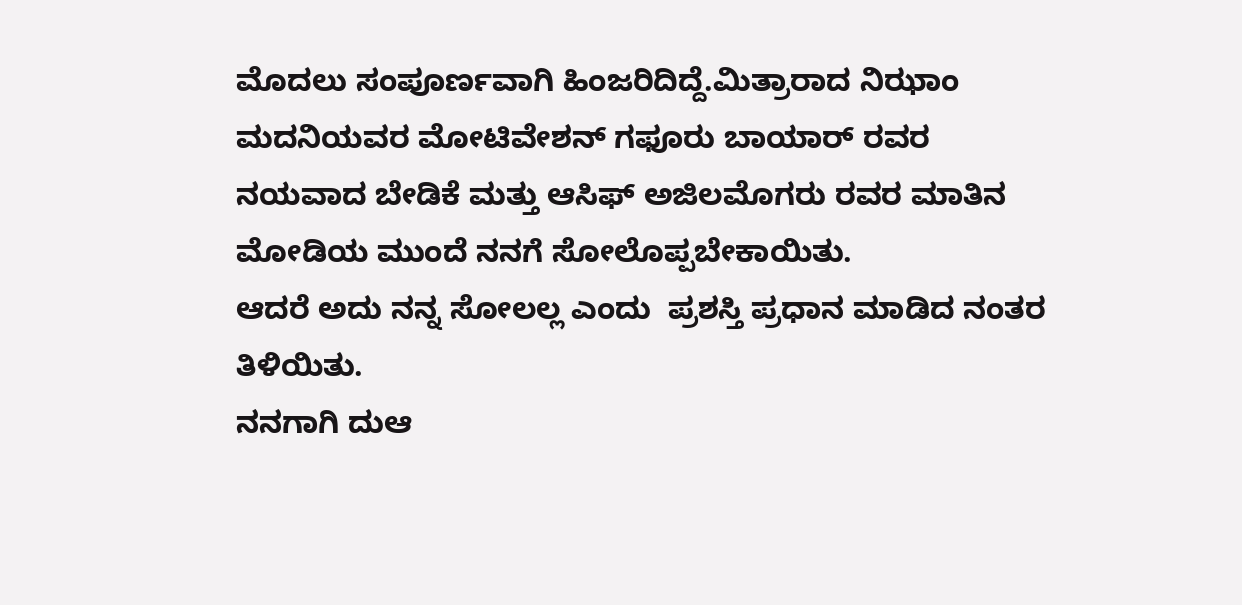ಮೊದಲು ಸಂಪೂರ್ಣವಾಗಿ ಹಿಂಜರಿದಿದ್ದೆ.ಮಿತ್ರಾರಾದ ನಿಝಾಂ ಮದನಿಯವರ ಮೋಟಿವೇಶನ್ ಗಫೂರು ಬಾಯಾರ್ ರವರ ನಯವಾದ ಬೇಡಿಕೆ ಮತ್ತು ಆಸಿಫ್ ಅಜಿಲಮೊಗರು ರವರ ಮಾತಿನ ಮೋಡಿಯ ಮುಂದೆ ನನಗೆ ಸೋಲೊಪ್ಪಬೇಕಾಯಿತು.
ಆದರೆ ಅದು ನನ್ನ ಸೋಲಲ್ಲ ಎಂದು  ಪ್ರಶಸ್ತಿ ಪ್ರಧಾನ ಮಾಡಿದ ನಂತರ ತಿಳಿಯಿತು.
ನನಗಾಗಿ ದುಆ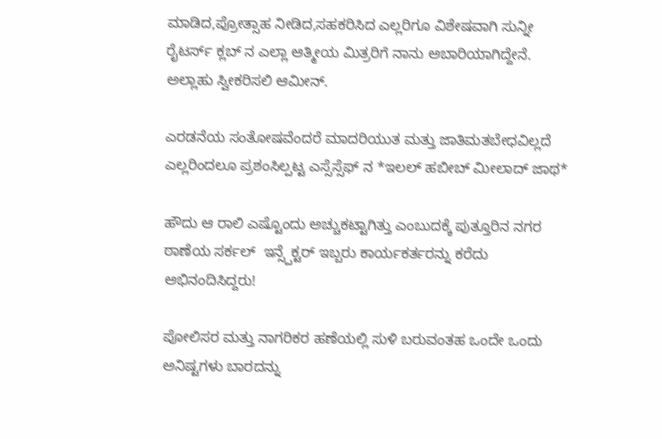ಮಾಡಿದ,ಪ್ರೋತ್ಸಾಹ ನೀಡಿದ,ಸಹಕರಿಸಿದ ಎಲ್ಲರಿಗೂ ವಿಶೇಷವಾಗಿ ಸುನ್ನೀ ರೈಟರ್ಸ್ ಕ್ಲಬ್ ನ ಎಲ್ಲಾ ಆತ್ಮೀಯ ಮಿತ್ರರಿಗೆ ನಾನು ಅಬಾರಿಯಾಗಿದ್ದೇನೆ.
ಅಲ್ಲಾಹು ಸ್ವೀಕರಿಸಲಿ ಆಮೀನ್.

ಎರಡನೆಯ ಸಂತೋಷವೆಂದರೆ ಮಾದರಿಯುತ ಮತ್ತು ಜಾತಿಮತಬೇಧವಿಲ್ಲದೆ ಎಲ್ಲರಿಂದಲೂ ಪ್ರಶಂಸಿಲ್ಪಟ್ಟ ಎಸ್ಸೆಸ್ಸೆಫ್ ನ *ಇಲಲ್ ಹಬೀಬ್ ಮೀಲಾದ್ ಜಾಥ*

ಹೌದು ಆ ರಾಲಿ ಎಷ್ಟೊಂದು ಅಚ್ಚುಕಟ್ಟಾಗಿತ್ತು ಎಂಬುದಕ್ಕೆ ಪುತ್ತೂರಿನ ನಗರ ಠಾಣೆಯ ಸರ್ಕಲ್  ಇನ್ಸ್ಪೆಕ್ಟರ್ ಇಬ್ಬರು ಕಾರ್ಯಕರ್ತರನ್ನು ಕರೆದು ಅಭಿನಂದಿಸಿದ್ದರು!

ಪೋಲಿಸರ ಮತ್ತು ನಾಗರಿಕರ ಹಣೆಯಲ್ಲಿ ಸುಳಿ ಬರುವಂತಹ ಒಂದೇ ಒಂದು  ಅನಿಷ್ಟಗಳು ಬಾರದನ್ನು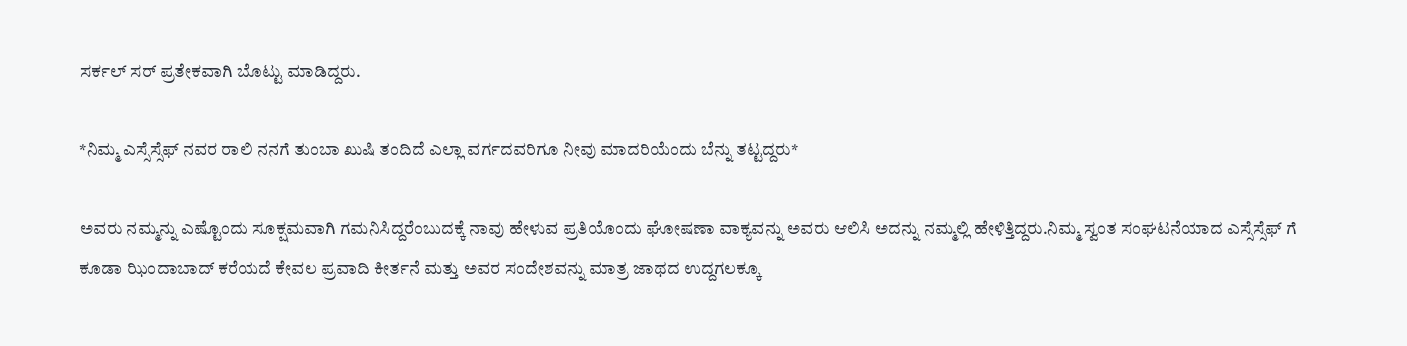ಸರ್ಕಲ್ ಸರ್ ಪ್ರತೇಕವಾಗಿ ಬೊಟ್ಟು ಮಾಡಿದ್ದರು.

*ನಿಮ್ಮ ಎಸ್ಸೆಸ್ಸೆಫ್ ನವರ ರಾಲಿ ನನಗೆ ತುಂಬಾ ಖುಷಿ ತಂದಿದೆ ಎಲ್ಲಾ ವರ್ಗದವರಿಗೂ ನೀವು ಮಾದರಿಯೆಂದು ಬೆನ್ನು ತಟ್ಟದ್ದರು*

ಅವರು ನಮ್ಮನ್ನು ಎಷ್ಟೊಂದು ಸೂಕ್ಷಮವಾಗಿ ಗಮನಿಸಿದ್ದರೆಂಬುದಕ್ಕೆ ನಾವು ಹೇಳುವ ಪ್ರತಿಯೊಂದು ಘೋಷಣಾ ವಾಕ್ಯವನ್ನು ಅವರು ಆಲಿಸಿ ಅದನ್ನು ನಮ್ಮಲ್ಲಿ ಹೇಳಿತ್ತಿದ್ದರು.ನಿಮ್ಮ ಸ್ವಂತ ಸಂಘಟನೆಯಾದ ಎಸ್ಸೆಸ್ಸೆಫ್ ಗೆ ಕೂಡಾ ಝಿಂದಾಬಾದ್ ಕರೆಯದೆ ಕೇವಲ ಪ್ರವಾದಿ ಕೀರ್ತನೆ ಮತ್ತು ಅವರ ಸಂದೇಶವನ್ನು ಮಾತ್ರ ಜಾಥದ ಉದ್ದಗಲಕ್ಕೂ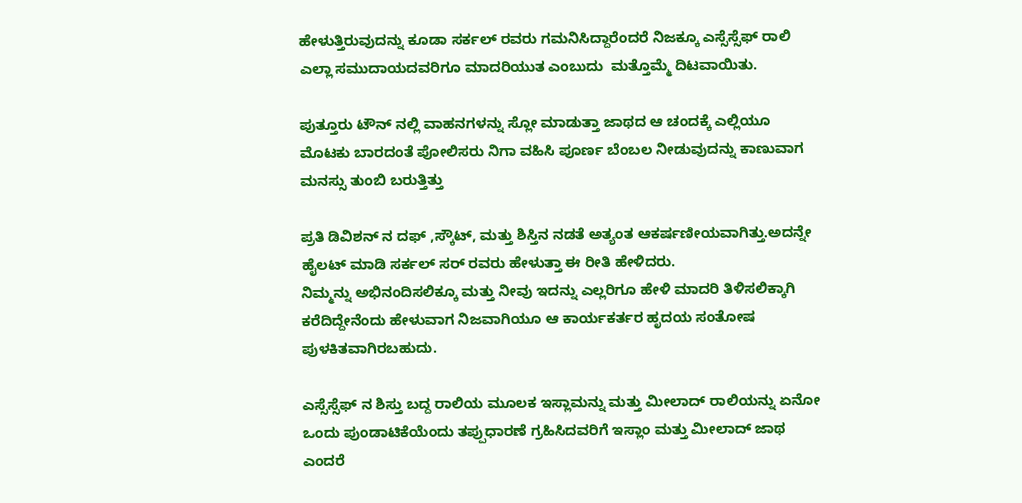ಹೇಳುತ್ತಿರುವುದನ್ನು ಕೂಡಾ ಸರ್ಕಲ್ ರವರು ಗಮನಿಸಿದ್ದಾರೆಂದರೆ ನಿಜಕ್ಕೂ ಎಸ್ಸೆಸ್ಸೆಫ್ ರಾಲಿ ಎಲ್ಲಾ ಸಮುದಾಯದವರಿಗೂ ಮಾದರಿಯುತ ಎಂಬುದು  ಮತ್ತೊಮ್ಮೆ ದಿಟವಾಯಿತು.

ಪುತ್ತೂರು ಟೌನ್ ನಲ್ಲಿ ವಾಹನಗಳನ್ನು ಸ್ಲೋ ಮಾಡುತ್ತಾ ಜಾಥದ ಆ ಚಂದಕ್ಕೆ ಎಲ್ಲಿಯೂ ಮೊಟಕು ಬಾರದಂತೆ ಪೋಲಿಸರು ನಿಗಾ ವಹಿಸಿ ಪೂರ್ಣ ಬೆಂಬಲ ನೀಡುವುದನ್ನು ಕಾಣುವಾಗ ಮನಸ್ಸು ತುಂಬಿ ಬರುತ್ತಿತ್ತು

ಪ್ರತಿ ಡಿವಿಶನ್ ನ ದಫ್ ,ಸ್ಕೌಟ್, ಮತ್ತು ಶಿಸ್ತಿನ ನಡತೆ ಅತ್ಯಂತ ಆಕರ್ಷಣೀಯವಾಗಿತ್ತು.ಅದನ್ನೇ ಹೈಲಟ್ ಮಾಡಿ ಸರ್ಕಲ್ ಸರ್ ರವರು ಹೇಳುತ್ತಾ ಈ ರೀತಿ ಹೇಳಿದರು.
ನಿಮ್ಮನ್ನು ಅಭಿನಂದಿಸಲಿಕ್ಕೂ ಮತ್ತು ನೀವು ಇದನ್ನು ಎಲ್ಲರಿಗೂ ಹೇಳಿ ಮಾದರಿ ತಿಳಿಸಲಿಕ್ಕಾಗಿ ಕರೆದಿದ್ದೇನೆಂದು ಹೇಳುವಾಗ ನಿಜವಾಗಿಯೂ ಆ ಕಾರ್ಯಕರ್ತರ ಹೃದಯ ಸಂತೋಷ ಪುಳಕಿತವಾಗಿರಬಹುದು.

ಎಸ್ಸೆಸ್ಸೆಫ್ ನ ಶಿಸ್ತು ಬದ್ದ ರಾಲಿಯ ಮೂಲಕ ಇಸ್ಲಾಮನ್ನು ಮತ್ತು ಮೀಲಾದ್ ರಾಲಿಯನ್ನು ಏನೋ ಒಂದು ಪುಂಡಾಟಿಕೆಯೆಂದು ತಪ್ಪುಧಾರಣೆ ಗ್ರಹಿಸಿದವರಿಗೆ ಇಸ್ಲಾಂ ಮತ್ತು ಮೀಲಾದ್ ಜಾಥ ಎಂದರೆ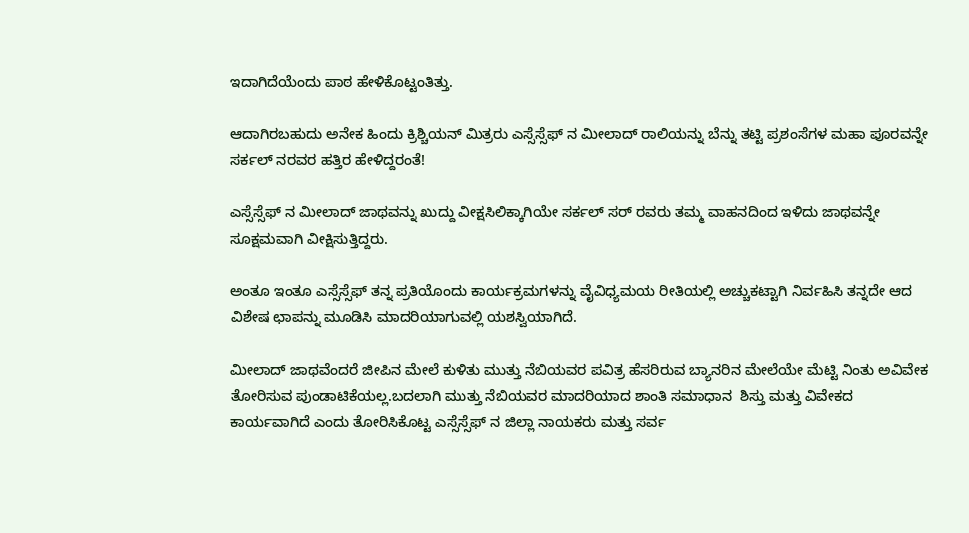ಇದಾಗಿದೆಯೆಂದು ಪಾಠ ಹೇಳಿಕೊಟ್ಟಂತಿತ್ತು.

ಆದಾಗಿರಬಹುದು ಅನೇಕ ಹಿಂದು ಕ್ರಿಶ್ಚಿಯನ್ ಮಿತ್ರರು ಎಸ್ಸೆಸ್ಸೆಫ್ ನ ಮೀಲಾದ್ ರಾಲಿಯನ್ನು ಬೆನ್ನು ತಟ್ಟಿ ಪ್ರಶಂಸೆಗಳ ಮಹಾ ಪೂರವನ್ನೇ ಸರ್ಕಲ್ ನರವರ ಹತ್ತಿರ ಹೇಳಿದ್ದರಂತೆ!

ಎಸ್ಸೆಸ್ಸೆಫ್ ನ ಮೀಲಾದ್ ಜಾಥವನ್ನು ಖುದ್ದು ವೀಕ್ಷಸಿಲಿಕ್ಕಾಗಿಯೇ ಸರ್ಕಲ್ ಸರ್ ರವರು ತಮ್ಮ ವಾಹನದಿಂದ ಇಳಿದು ಜಾಥವನ್ನೇ ಸೂಕ್ಷಮವಾಗಿ ವೀಕ್ಷಿಸುತ್ತಿದ್ದರು.

ಅಂತೂ ಇಂತೂ ಎಸ್ಸೆಸ್ಸೆಫ್ ತನ್ನ ಪ್ರತಿಯೊಂದು ಕಾರ್ಯಕ್ರಮಗಳನ್ನು ವೈವಿಧ್ಯಮಯ ರೀತಿಯಲ್ಲಿ ಅಚ್ಚುಕಟ್ಟಾಗಿ ನಿರ್ವಹಿಸಿ ತನ್ನದೇ ಆದ ವಿಶೇಷ ಛಾಪನ್ನು ಮೂಡಿಸಿ ಮಾದರಿಯಾಗುವಲ್ಲಿ ಯಶಸ್ವಿಯಾಗಿದೆ.

ಮೀಲಾದ್ ಜಾಥವೆಂದರೆ ಜೀಪಿನ ಮೇಲೆ ಕುಳಿತು ಮುತ್ತು ನೆಬಿಯವರ ಪವಿತ್ರ ಹೆಸರಿರುವ ಬ್ಯಾನರಿನ ಮೇಲೆಯೇ ಮೆಟ್ಟಿ ನಿಂತು ಅವಿವೇಕ ತೋರಿಸುವ ಪುಂಡಾಟಿಕೆಯಲ್ಲ.ಬದಲಾಗಿ ಮುತ್ತು ನೆಬಿಯವರ ಮಾದರಿಯಾದ ಶಾಂತಿ ಸಮಾಧಾನ  ಶಿಸ್ತು ಮತ್ತು ವಿವೇಕದ ಕಾರ್ಯವಾಗಿದೆ ಎಂದು ತೋರಿಸಿಕೊಟ್ಟ ಎಸ್ಸೆಸ್ಸೆಫ್ ನ ಜಿಲ್ಲಾ ನಾಯಕರು ಮತ್ತು ಸರ್ವ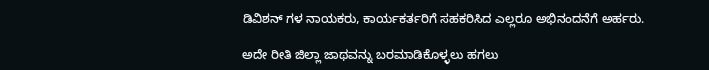ಡಿವಿಶನ್ ಗಳ ನಾಯಕರು, ಕಾರ್ಯಕರ್ತರಿಗೆ ಸಹಕರಿಸಿದ ಎಲ್ಲರೂ ಅಭಿನಂದನೆಗೆ ಅರ್ಹರು.

ಅದೇ ರೀತಿ ಜಿಲ್ಲಾ ಜಾಥವನ್ನು ಬರಮಾಡಿಕೊಳ್ಳಲು ಹಗಲು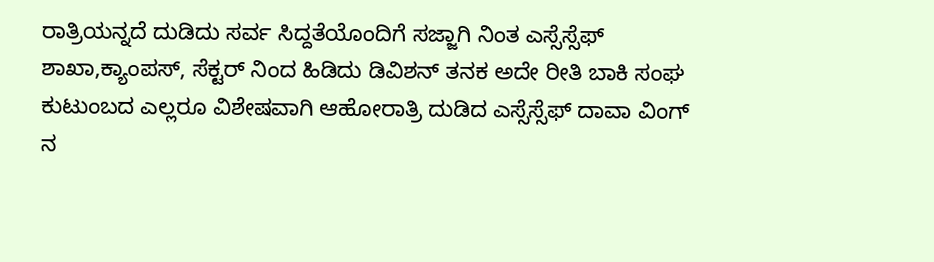ರಾತ್ರಿಯನ್ನದೆ ದುಡಿದು ಸರ್ವ ಸಿದ್ದತೆಯೊಂದಿಗೆ ಸಜ್ಜಾಗಿ ನಿಂತ ಎಸ್ಸೆಸ್ಸೆಫ್ ಶಾಖಾ,ಕ್ಯಾಂಪಸ್, ಸೆಕ್ಟರ್ ನಿಂದ ಹಿಡಿದು ಡಿವಿಶನ್ ತನಕ ಅದೇ ರೀತಿ ಬಾಕಿ ಸಂಘ ಕುಟುಂಬದ ಎಲ್ಲರೂ ವಿಶೇಷವಾಗಿ ಆಹೋರಾತ್ರಿ ದುಡಿದ ಎಸ್ಸೆಸ್ಸೆಫ್ ದಾವಾ ವಿಂಗ್ ನ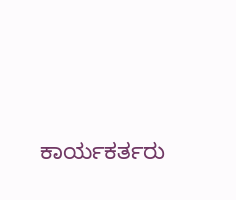ಕಾರ್ಯಕರ್ತರು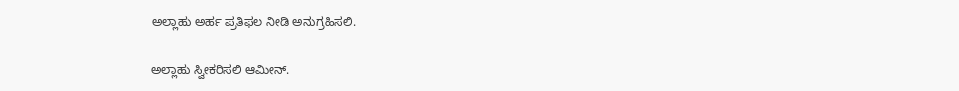ಅಲ್ಲಾಹು ಅರ್ಹ ಪ್ರತಿಫಲ ನೀಡಿ ಅನುಗ್ರಹಿಸಲಿ.

ಅಲ್ಲಾಹು ಸ್ವೀಕರಿಸಲಿ ಆಮೀನ್.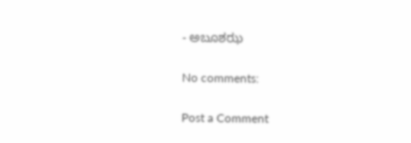- ಅಬೂಶಝ

No comments:

Post a Comment